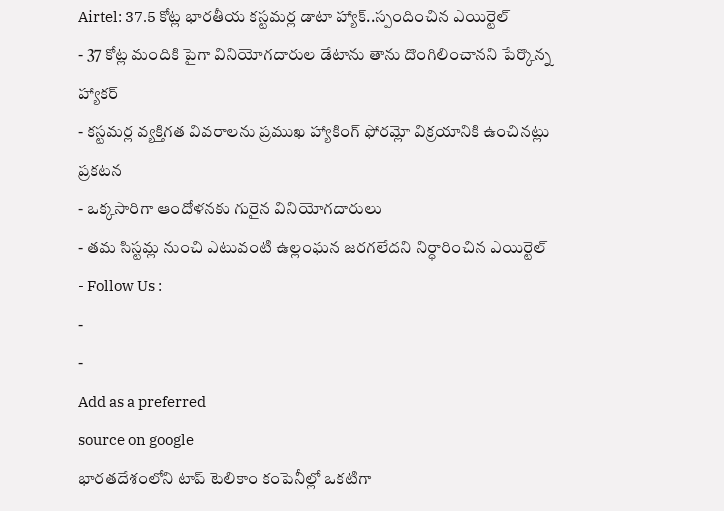Airtel: 37.5 కోట్ల భారతీయ కస్టమర్ల డాటా హ్యాక్..స్పందించిన ఎయిర్టెల్
- 37 కోట్ల మందికి పైగా వినియోగదారుల డేటాను తాను దొంగిలించానని పేర్కొన్న హ్యాకర్
- కస్టమర్ల వ్యక్తిగత వివరాలను ప్రముఖ హ్యాకింగ్ ఫోరమ్లో విక్రయానికి ఉంచినట్లు ప్రకటన
- ఒక్కసారిగా ఆందోళనకు గురైన వినియోగదారులు
- తమ సిస్టమ్ల నుంచి ఎటువంటి ఉల్లంఘన జరగలేదని నిర్ధారించిన ఎయిర్టెల్
- Follow Us :
-
-
Add as a preferred
source on google
భారతదేశంలోని టాప్ టెలికాం కంపెనీల్లో ఒకటిగా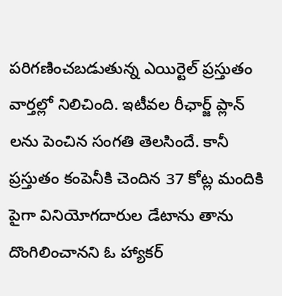పరిగణించబడుతున్న ఎయిర్టెల్ ప్రస్తుతం వార్తల్లో నిలిచింది. ఇటీవల రీఛార్జ్ ప్లాన్ లను పెంచిన సంగతి తెలసిందే. కానీ ప్రస్తుతం కంపెనీకి చెందిన 37 కోట్ల మందికి పైగా వినియోగదారుల డేటాను తాను దొంగిలించానని ఓ హ్యాకర్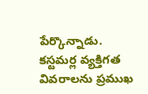పేర్కొన్నాడు. కస్టమర్ల వ్యక్తిగత వివరాలను ప్రముఖ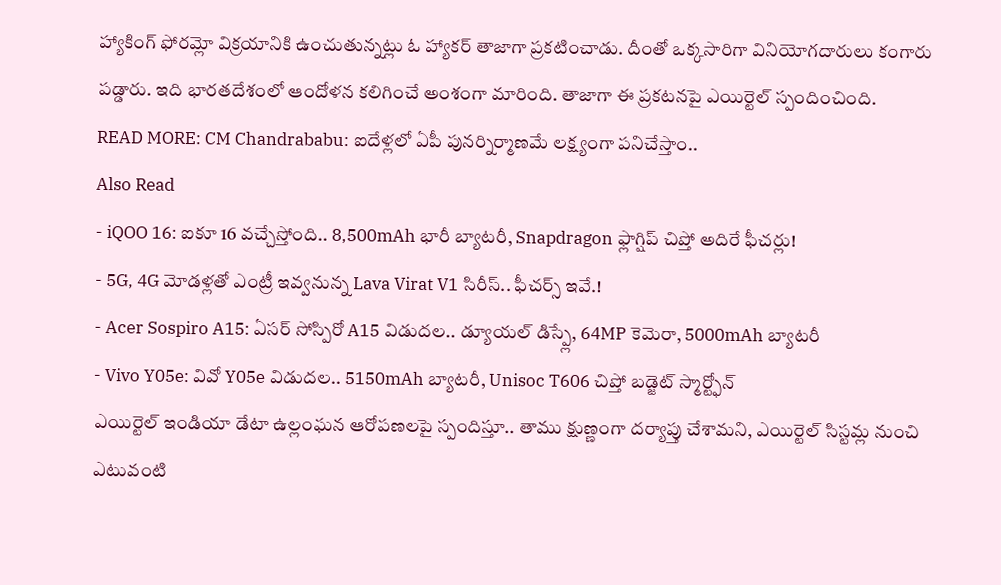హ్యాకింగ్ ఫోరమ్లో విక్రయానికి ఉంచుతున్నట్లు ఓ హ్యాకర్ తాజాగా ప్రకటించాడు. దీంతో ఒక్కసారిగా వినియోగదారులు కంగారు పడ్డారు. ఇది భారతదేశంలో ఆందోళన కలిగించే అంశంగా మారింది. తాజాగా ఈ ప్రకటనపై ఎయిర్టెల్ స్పందించింది.
READ MORE: CM Chandrababu: ఐదేళ్లలో ఏపీ పునర్నిర్మాణమే లక్ష్యంగా పనిచేస్తాం..
Also Read
- iQOO 16: ఐకూ 16 వచ్చేస్తోంది.. 8,500mAh భారీ బ్యాటరీ, Snapdragon ఫ్లాగ్షిప్ చిప్తో అదిరే ఫీచర్లు!
- 5G, 4G మోడళ్లతో ఎంట్రీ ఇవ్వనున్న Lava Virat V1 సిరీస్.. ఫీచర్స్ ఇవే.!
- Acer Sospiro A15: ఏసర్ సోస్పిరో A15 విడుదల.. డ్యూయల్ డిస్ప్లే, 64MP కెమెరా, 5000mAh బ్యాటరీ
- Vivo Y05e: వివో Y05e విడుదల.. 5150mAh బ్యాటరీ, Unisoc T606 చిప్తో బడ్జెట్ స్మార్ట్ఫోన్
ఎయిర్టెల్ ఇండియా డేటా ఉల్లంఘన ఆరోపణలపై స్పందిస్తూ.. తాము క్షుణ్ణంగా దర్యాప్తు చేశామని, ఎయిర్టెల్ సిస్టమ్ల నుంచి ఎటువంటి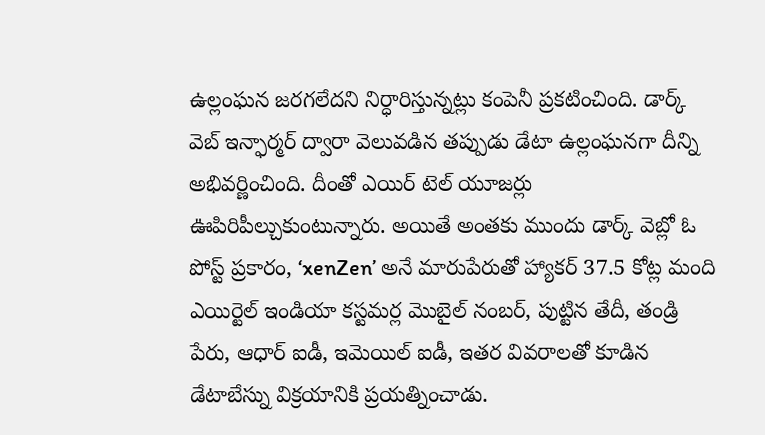ఉల్లంఘన జరగలేదని నిర్ధారిస్తున్నట్లు కంపెనీ ప్రకటించింది. డార్క్ వెబ్ ఇన్ఫార్మర్ ద్వారా వెలువడిన తప్పుడు డేటా ఉల్లంఘనగా దీన్ని అభివర్ణించింది. దీంతో ఎయిర్ టెల్ యూజర్లు ఊపిరిపీల్చుకుంటున్నారు. అయితే అంతకు ముందు డార్క్ వెబ్లో ఓ పోస్ట్ ప్రకారం, ‘xenZen’ అనే మారుపేరుతో హ్యాకర్ 37.5 కోట్ల మంది ఎయిర్టెల్ ఇండియా కస్టమర్ల మొబైల్ నంబర్, పుట్టిన తేదీ, తండ్రి పేరు, ఆధార్ ఐడీ, ఇమెయిల్ ఐడీ, ఇతర వివరాలతో కూడిన డేటాబేస్ను విక్రయానికి ప్రయత్నించాడు.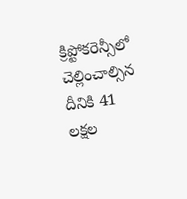క్రిప్టోకరెన్సీలో చెల్లించాల్సిన దీనికి 41 లక్షల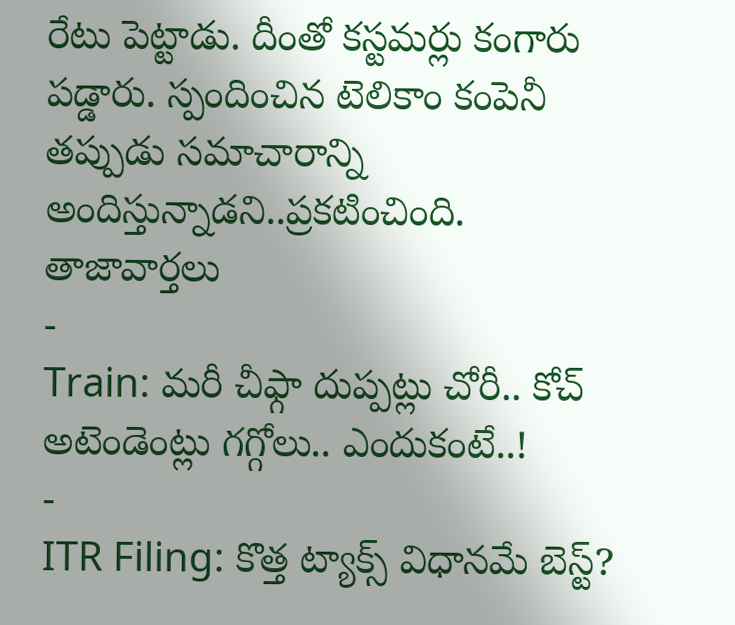రేటు పెట్టాడు. దీంతో కస్టమర్లు కంగారు పడ్డారు. స్పందించిన టెలికాం కంపెనీ తప్పుడు సమాచారాన్ని అందిస్తున్నాడని..ప్రకటించింది.
తాజావార్తలు
-
Train: మరీ చీఫ్గా దుప్పట్లు చోరీ.. కోచ్ అటెండెంట్లు గగ్గోలు.. ఎందుకంటే..!
-
ITR Filing: కొత్త ట్యాక్స్ విధానమే బెస్ట్?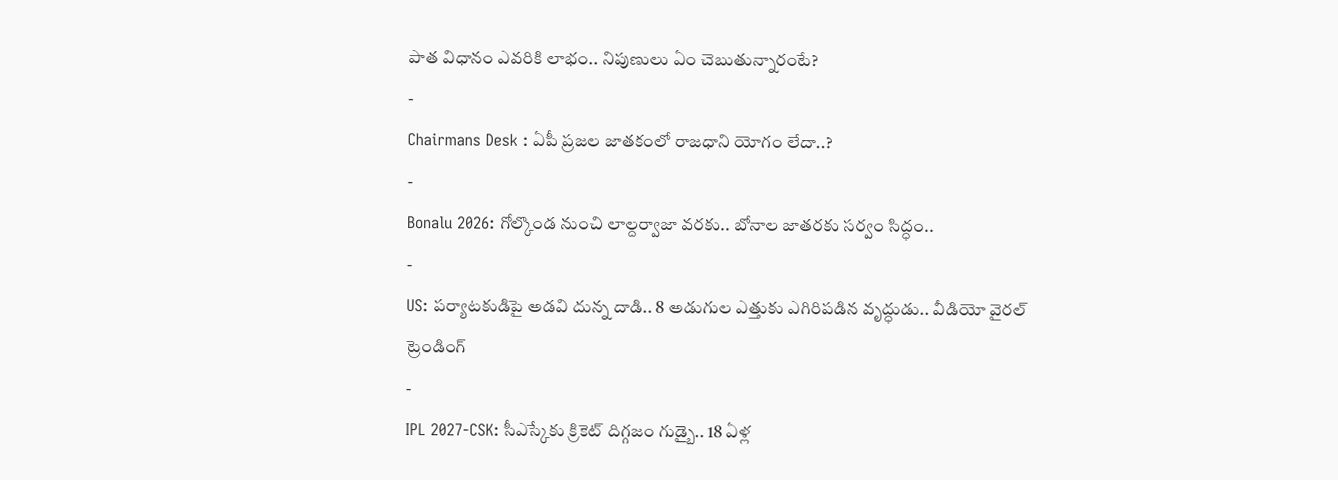పాత విధానం ఎవరికి లాభం.. నిపుణులు ఏం చెబుతున్నారంటే?
-
Chairmans Desk : ఏపీ ప్రజల జాతకంలో రాజధాని యోగం లేదా..?
-
Bonalu 2026: గోల్కొండ నుంచి లాల్దర్వాజా వరకు.. బోనాల జాతరకు సర్వం సిద్ధం..
-
US: పర్యాటకుడిపై అడవి దున్న దాడి.. 8 అడుగుల ఎత్తుకు ఎగిరిపడిన వృద్ధుడు.. వీడియో వైరల్
ట్రెండింగ్
-
IPL 2027-CSK: సీఎస్కేకు క్రికెట్ దిగ్గజం గుడ్బై.. 18 ఏళ్ల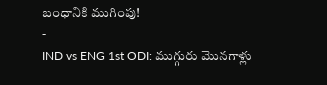బంధానికి ముగింపు!
-
IND vs ENG 1st ODI: ముగ్గురు మొనగాళ్లు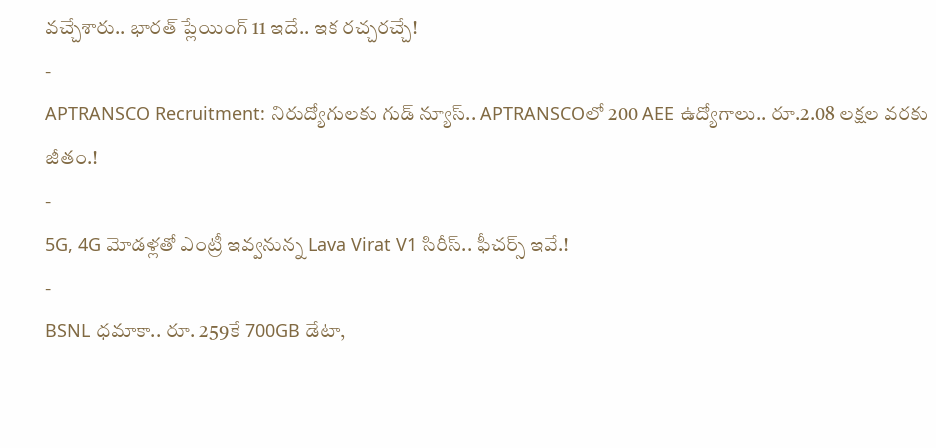వచ్చేశారు.. భారత్ ప్లేయింగ్ 11 ఇదే.. ఇక రచ్చరచ్చే!
-
APTRANSCO Recruitment: నిరుద్యోగులకు గుడ్ న్యూస్.. APTRANSCOలో 200 AEE ఉద్యోగాలు.. రూ.2.08 లక్షల వరకు జీతం.!
-
5G, 4G మోడళ్లతో ఎంట్రీ ఇవ్వనున్న Lava Virat V1 సిరీస్.. ఫీచర్స్ ఇవే.!
-
BSNL ధమాకా.. రూ. 259కే 700GB డేటా,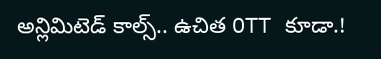అన్లిమిటెడ్ కాల్స్.. ఉచిత OTT కూడా.!